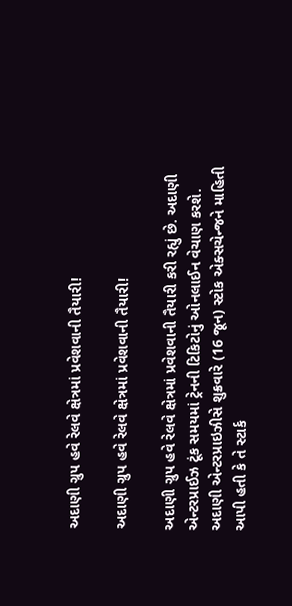અદાણી ગ્રુપ હવે રેલવે ક્ષેત્રમાં પ્રવેશવાની તૈયારી!

અદાણી ગ્રુપ હવે રેલવે ક્ષેત્રમાં પ્રવેશવાની તૈયારી!

અદાણી ગ્રુપ હવે રેલવે ક્ષેત્રમાં પ્રવેશવાની તૈયારી કરી રહ્યું છે. અદાણી એન્ટરપ્રાઈઝ ટૂંક સમયમાં ટ્રેનની ટિકિટોનું ઓનલાઈન વેચાણ કરશે. અદાણી એન્ટરપ્રાઇઝીસે શુક્રવારે (16 જૂન) સ્ટોક એક્સચેન્જને માહિતી આપી હતી કે તે સ્ટાર્ક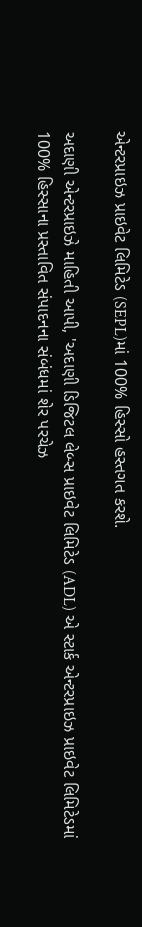એન્ટરપ્રાઇઝ પ્રાઇવેટ લિમિટેડ (SEPL)માં 100% હિસ્સો હસ્તગત કરશે.

અદાણી એન્ટરપ્રાઇઝે માહિતી આપી, 'અદાણી ડિજિટલ લેબ્સ પ્રાઇવેટ લિમિટેડ (ADL) એ સ્ટાર્ક એન્ટરપ્રાઇઝ પ્રાઇવેટ લિમિટેડમાં 100% હિસ્સાના પ્રસ્તાવિત સંપાદનના સંબંધમાં શેર પરચેઝ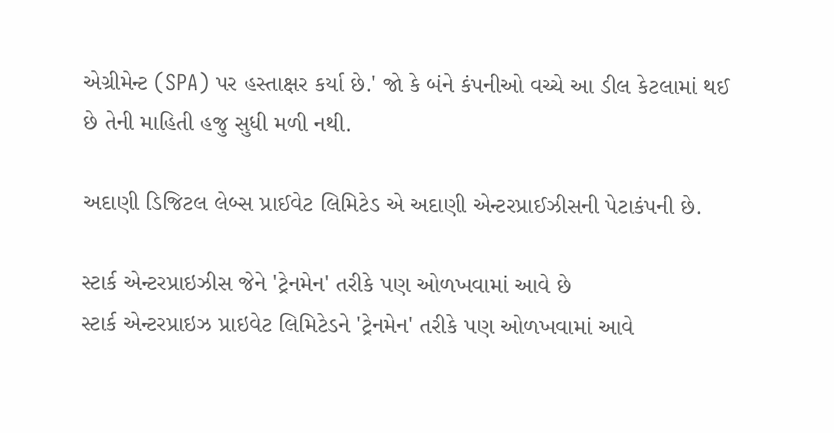એગ્રીમેન્ટ (SPA) પર હસ્તાક્ષર કર્યા છે.' જો કે બંને કંપનીઓ વચ્ચે આ ડીલ કેટલામાં થઈ છે તેની માહિતી હજુ સુધી મળી નથી.

અદાણી ડિજિટલ લેબ્સ પ્રાઈવેટ લિમિટેડ એ અદાણી એન્ટરપ્રાઈઝીસની પેટાકંપની છે.

સ્ટાર્ક એન્ટરપ્રાઇઝીસ જેને 'ટ્રેનમેન' તરીકે પણ ઓળખવામાં આવે છે
સ્ટાર્ક એન્ટરપ્રાઇઝ પ્રાઇવેટ લિમિટેડને 'ટ્રેનમેન' તરીકે પણ ઓળખવામાં આવે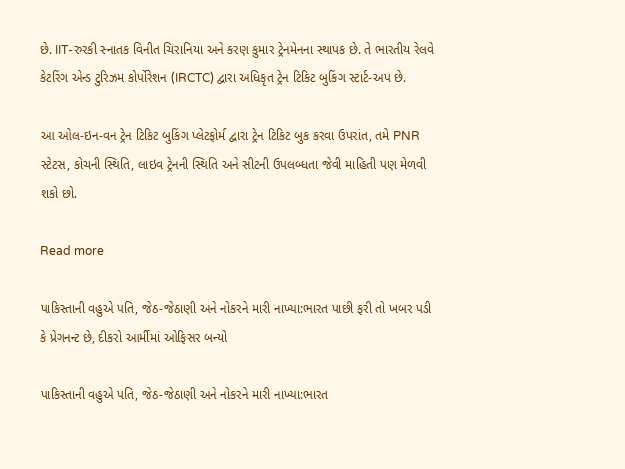છે. IIT-રુરકી સ્નાતક વિનીત ચિરાનિયા અને કરણ કુમાર ટ્રેનમેનના સ્થાપક છે. તે ભારતીય રેલવે કેટરિંગ એન્ડ ટુરિઝમ કોર્પોરેશન (IRCTC) દ્વારા અધિકૃત ટ્રેન ટિકિટ બુકિંગ સ્ટાર્ટ-અપ છે.

આ ઓલ-ઇન-વન ટ્રેન ટિકિટ બુકિંગ પ્લેટફોર્મ દ્વારા ટ્રેન ટિકિટ બુક કરવા ઉપરાંત, તમે PNR સ્ટેટસ, કોચની સ્થિતિ, લાઇવ ટ્રેનની સ્થિતિ અને સીટની ઉપલબ્ધતા જેવી માહિતી પણ મેળવી શકો છો.

Read more

પાકિસ્તાની વહુએ પતિ, જેઠ-જેઠાણી અને નોકરને મારી નાખ્યા:ભારત પાછી ફરી તો ખબર પડી કે પ્રેગનન્ટ છે, દીકરો આર્મીમાં ઓફિસર બન્યો

પાકિસ્તાની વહુએ પતિ, જેઠ-જેઠાણી અને નોકરને મારી નાખ્યા:ભારત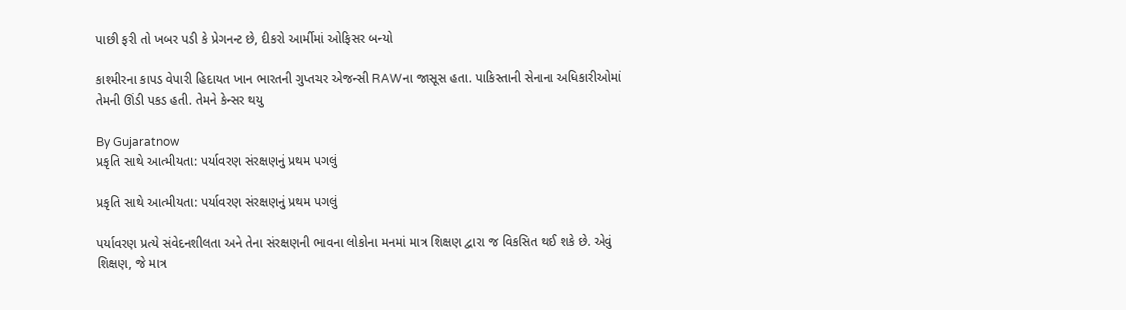પાછી ફરી તો ખબર પડી કે પ્રેગનન્ટ છે, દીકરો આર્મીમાં ઓફિસર બન્યો

કાશ્મીરના કાપડ વેપારી હિદાયત ખાન ભારતની ગુપ્તચર એજન્સી RAWના જાસૂસ હતા. પાકિસ્તાની સેનાના અધિકારીઓમાં તેમની ઊંડી પકડ હતી. તેમને કેન્સર થયુ

By Gujaratnow
પ્રકૃતિ સાથે આત્મીયતા: પર્યાવરણ સંરક્ષણનું પ્રથમ પગલું

પ્રકૃતિ સાથે આત્મીયતા: પર્યાવરણ સંરક્ષણનું પ્રથમ પગલું

પર્યાવરણ પ્રત્યે સંવેદનશીલતા અને તેના સંરક્ષણની ભાવના લોકોના મનમાં માત્ર શિક્ષણ દ્વારા જ વિકસિત થઈ શકે છે. એવું શિક્ષણ, જે માત્ર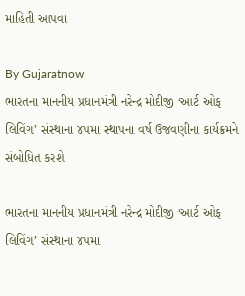માહિતી આપવા

By Gujaratnow
ભારતના માનનીય પ્રધાનમંત્રી નરેન્દ્ર મોદીજી ‘આર્ટ ઓફ લિવિંગ’ સંસ્થાના ૪૫મા સ્થાપના વર્ષ ઉજવણીના કાર્યક્રમને સંબોધિત કરશે

ભારતના માનનીય પ્રધાનમંત્રી નરેન્દ્ર મોદીજી ‘આર્ટ ઓફ લિવિંગ’ સંસ્થાના ૪૫મા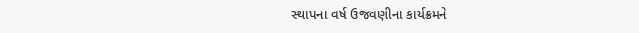સ્થાપના વર્ષ ઉજવણીના કાર્યક્રમને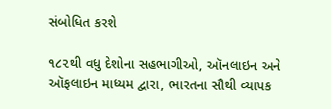સંબોધિત કરશે

૧૮૨થી વધુ દેશોના સહભાગીઓ, ઑનલાઇન અને ઑફલાઇન માધ્યમ દ્વારા, ભારતના સૌથી વ્યાપક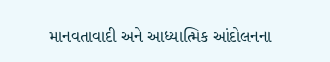માનવતાવાદી અને આધ્યાત્મિક આંદોલનના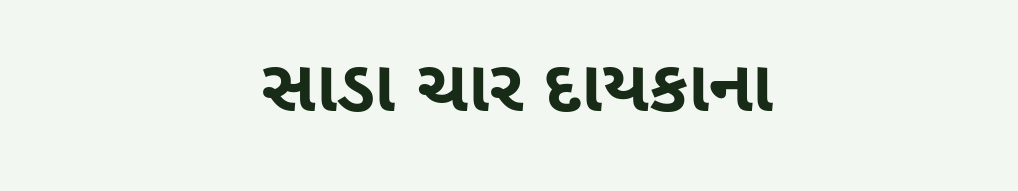સાડા ચાર દાયકાના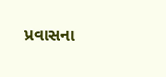પ્રવાસના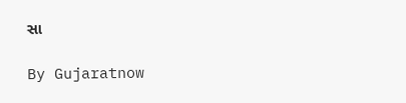સા

By Gujaratnow